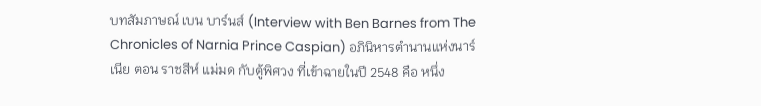บทสัมภาษณ์ เบน บาร์นส์ (Interview with Ben Barnes from The Chronicles of Narnia Prince Caspian) อภินิหารตำนานแห่งนาร์เนีย ตอน ราชสีห์ แม่มด กับตู้พิศวง ที่เข้าฉายในปี 2548 คือ หนึ่ง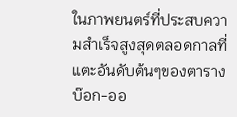ในภาพยนตร์ที่ประสบความสำเร็จสูงสุดตลอดกาลที่ แตะอันดับต้นๆของตารางบ๊อก-ออ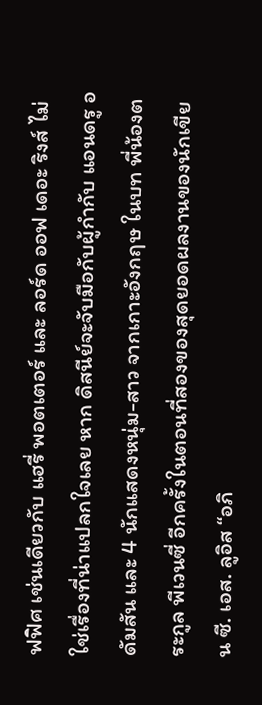ฟฟิศ เช่นเดียวกับ แฮรี่ พอตเตอร์ และ ลอร์ด ออฟ เดอะ ริงส์ ไม่ใช่เรื่องที่น่าแปลกใจเลย หาก ดิสนีย์จะจับมือกับผู้กำกับ แอนดรู อดัมสัน และ 4 นักแสดงหนุ่ม-สาว จากเกาะอังกฤษ ในบท พี่น้องตระกูล พีเวนซี่ อีกครั้งในตอนที่สองของสุดยอดผลงานของนักเขียน ซี. เอส. ลูอิส “อภิ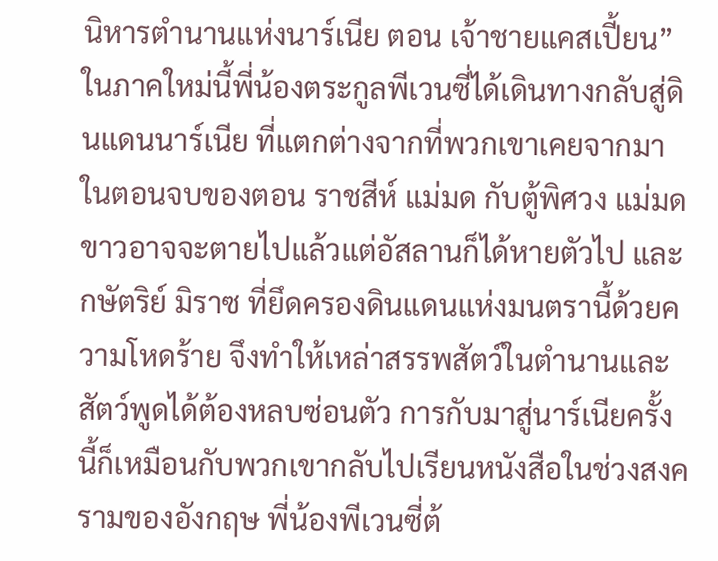นิหารตำนานแห่งนาร์เนีย ตอน เจ้าชายแคสเปี้ยน” ในภาคใหม่นี้พี่น้องตระกูลพีเวนซี่ได้เดินทางกลับสู่ดินแดนนาร์เนีย ที่แตกต่างจากที่พวกเขาเคยจากมาในตอนจบของตอน ราชสีห์ แม่มด กับตู้พิศวง แม่มดขาวอาจจะตายไปแล้วแต่อัสลานก็ได้หายตัวไป และกษัตริย์ มิราซ ที่ยึดครองดินแดนแห่งมนตรานี้ด้วยความโหดร้าย จึงทำให้เหล่าสรรพสัตว์ในตำนานและสัตว์พูดได้ต้องหลบซ่อนตัว การกับมาสู่นาร์เนียครั้งนี้ก็เหมือนกับพวกเขากลับไปเรียนหนังสือในช่วงสงครามของอังกฤษ พี่น้องพีเวนซี่ต้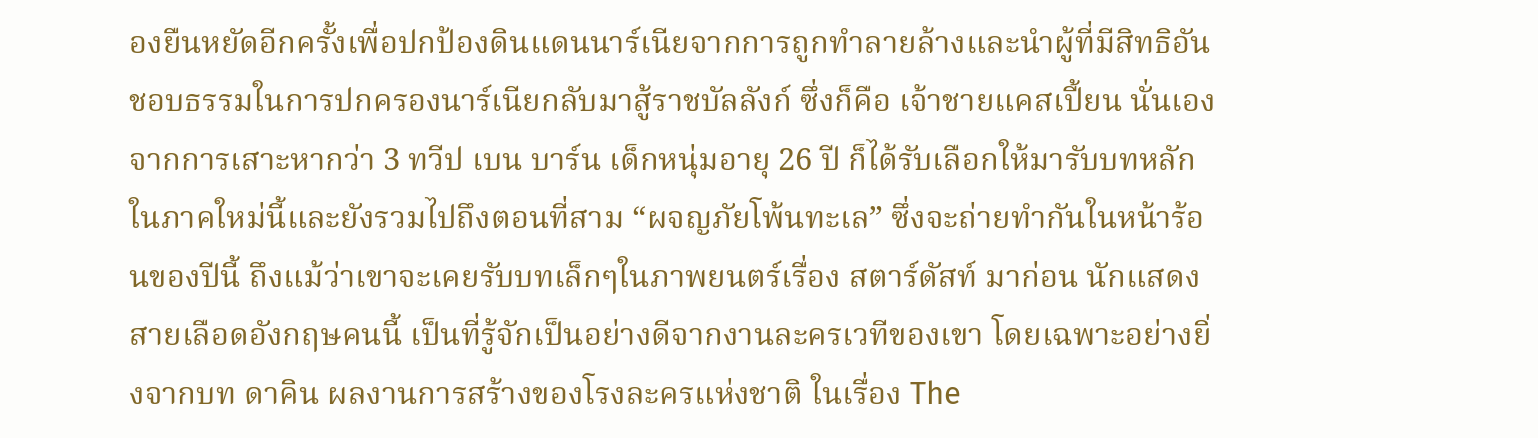องยืนหยัดอีกครั้งเพื่อปกป้องดินแดนนาร์เนียจากการถูกทำลายล้างและนำผู้ที่มีสิทธิอันชอบธรรมในการปกครองนาร์เนียกลับมาสู้ราชบัลลังก์ ซึ่งก็คือ เจ้าชายแคสเปี้ยน นั่นเอง จากการเสาะหากว่า 3 ทวีป เบน บาร์น เด็กหนุ่มอายุ 26 ปี ก็ได้รับเลือกให้มารับบทหลักในภาคใหม่นี้และยังรวมไปถึงตอนที่สาม “ผจญภัยโพ้นทะเล” ซึ่งจะถ่ายทำกันในหน้าร้อนของปีนี้ ถึงแม้ว่าเขาจะเคยรับบทเล็กๆในภาพยนตร์เรื่อง สตาร์ดัสท์ มาก่อน นักแสดงสายเลือดอังกฤษคนนี้ เป็นที่รู้จักเป็นอย่างดีจากงานละครเวทีของเขา โดยเฉพาะอย่างยิ่งจากบท ดาคิน ผลงานการสร้างของโรงละครแห่งชาติ ในเรื่อง The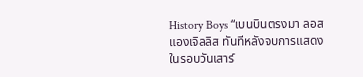History Boys “เบนบินตรงมา ลอส แองเจิลลิส ทันทีหลังจบการแสดงในรอบวันเสาร์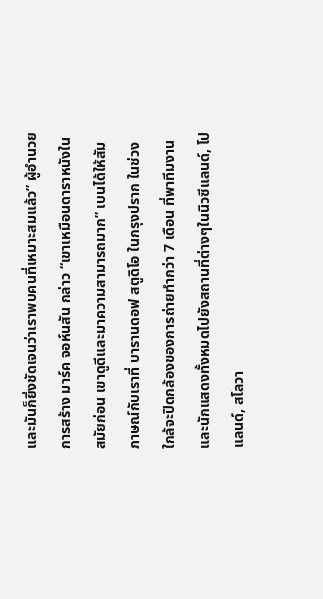และมันก็ยิ่งชัดเจนว่าเราพบคนที่เหมาะสมแล้ว” ผู้อำนวยการสร้าง มาร์ค จอห์นสัน กล่าว “เขาเหมือนดาราหนังในสมัยก่อน เขาดูดีและมาความสามารถมาก” เบนได้ให้สัมภาษณ์กับเราที่ บารานดอฟ สตูดิโอ ในกรุงปราก ในช่วงใกล้จะปิดกล้องของการถ่ายทำกว่า 7 เดือน ที่พาทีมงานและนักแสดงทั้งหมดไปยังสถานที่ต่างๆในนิวซีแลนด์, โปแลนด์, สโลวา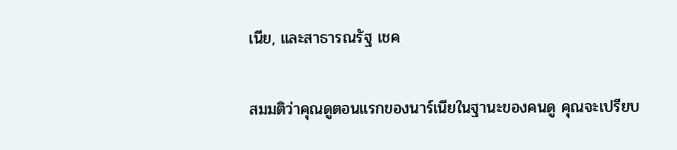เนีย, และสาธารณรัฐ เชค

สมมติว่าคุณดูตอนแรกของนาร์เนียในฐานะของคนดู คุณจะเปรียบ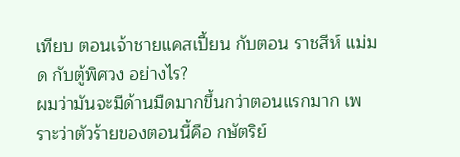เทียบ ตอนเจ้าชายแคสเปี้ยน กับตอน ราชสีห์ แม่มด กับตู้พิศวง อย่างไร?
ผมว่ามันจะมีด้านมืดมากขึ้นกว่าตอนแรกมาก เพราะว่าตัวร้ายของตอนนี้คือ กษัตริย์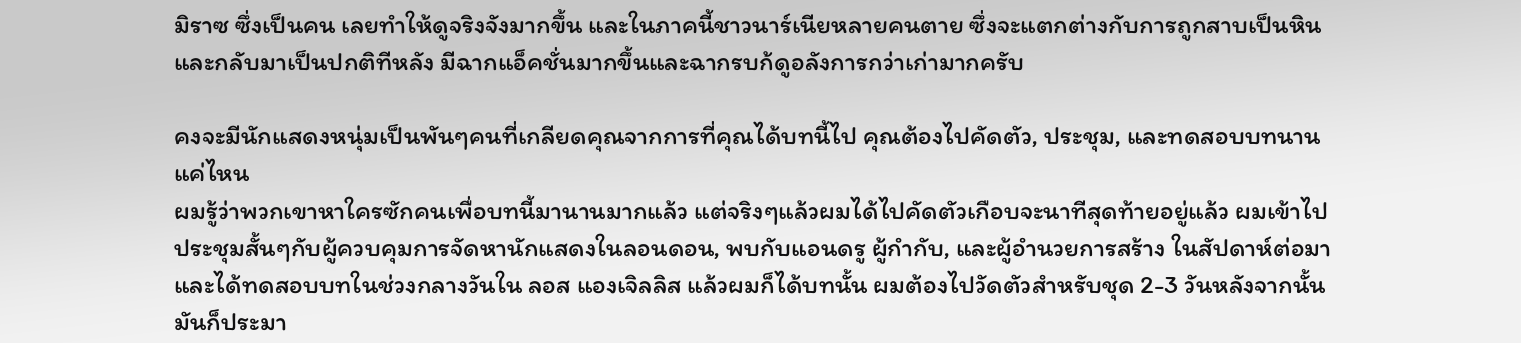มิราซ ซึ่งเป็นคน เลยทำให้ดูจริงจังมากขึ้น และในภาคนี้ชาวนาร์เนียหลายคนตาย ซึ่งจะแตกต่างกับการถูกสาบเป็นหิน และกลับมาเป็นปกติทีหลัง มีฉากแอ็คชั่นมากขึ้นและฉากรบก้ดูอลังการกว่าเก่ามากครับ

คงจะมีนักแสดงหนุ่มเป็นพันๆคนที่เกลียดคุณจากการที่คุณได้บทนี้ไป คุณต้องไปคัดตัว, ประชุม, และทดสอบบทนานแค่ไหน
ผมรู้ว่าพวกเขาหาใครซักคนเพื่อบทนี้มานานมากแล้ว แต่จริงๆแล้วผมได้ไปคัดตัวเกือบจะนาทีสุดท้ายอยู่แล้ว ผมเข้าไปประชุมสั้นๆกับผู้ควบคุมการจัดหานักแสดงในลอนดอน, พบกับแอนดรู ผู้กำกับ, และผู้อำนวยการสร้าง ในสัปดาห์ต่อมาและได้ทดสอบบทในช่วงกลางวันใน ลอส แองเจิลลิส แล้วผมก็ได้บทนั้น ผมต้องไปวัดตัวสำหรับชุด 2-3 วันหลังจากนั้น มันก็ประมา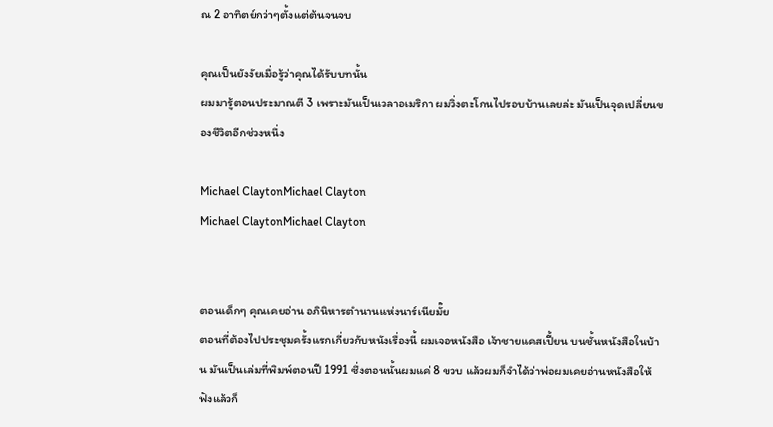ณ 2 อาทิตย์กว่าๆตั้งแต่ต้นจนจบ

คุณเป็นยังงัยเมื่อรู้ว่าคุณได้รับบทนั้น
ผมมารู้ตอนประมาณตี 3 เพราะมันเป็นเวลาอเมริกา ผมวิ่งตะโกนไปรอบบ้านเลยล่ะ มันเป็นจุดเปลี่ยนของชีวิตอีกช่วงหนึ่ง

Michael ClaytonMichael Clayton
Michael ClaytonMichael Clayton


ตอนเด็กๆ คุณเคยอ่าน อภินิหารตำนานแห่งนาร์เนียมั๊ย
ตอนที่ต้องไปประชุมครั้งแรกเกี่ยวกับหนังเรื่องนี้ ผมเจอหนังสือ เจ้าชายแคสเปี้ยน บนชั้นหนังสือในบ้าน มันเป็นเล่มที่พิมพ์ตอนปี 1991 ซึ่งตอนนั้นผมแค่ 8 ขวบ แล้วผมก็จำได้ว่าพ่อผมเคยอ่านหนังสือให้ฟังแล้วก็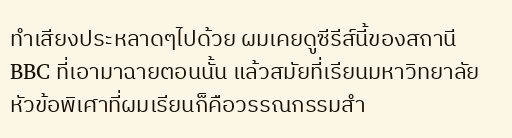ทำเสียงประหลาดๆไปด้วย ผมเคยดูซีรีส์นี้ของสถานี BBC ที่เอามาฉายตอนนั้น แล้วสมัยที่เรียนมหาวิทยาลัย หัวข้อพิเศาที่ผมเรียนก็คือวรรณกรรมสำ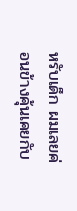หรับเด็ก ผมเลยค่อนข้างคุ้นเคยกับ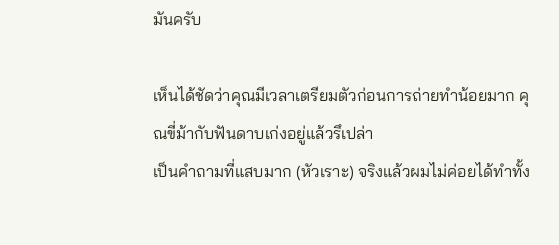มันครับ

เห็นได้ชัดว่าคุณมีเวลาเตรียมตัวก่อนการถ่ายทำน้อยมาก คุณขี่ม้ากับฟันดาบเก่งอยู่แล้วรึเปล่า
เป็นคำถามที่แสบมาก (หัวเราะ) จริงแล้วผมไม่ค่อยได้ทำทั้ง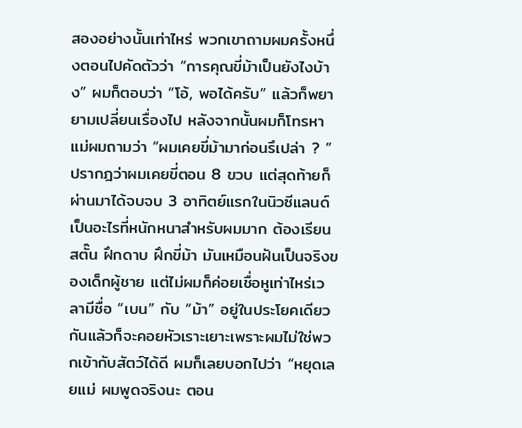สองอย่างนั้นเท่าไหร่ พวกเขาถามผมครั้งหนึ่งตอนไปคัดตัวว่า “การคุณขี่ม้าเป็นยังไงบ้าง” ผมก็ตอบว่า “โอ้, พอได้ครับ” แล้วก็พยายามเปลี่ยนเรื่องไป หลังจากนั้นผมก็โทรหาแม่ผมถามว่า “ผมเคยขี่ม้ามาก่อนรึเปล่า ? ” ปรากฎว่าผมเคยขี่ตอน 8 ขวบ แต่สุดท้ายก็ผ่านมาได้จบจบ 3 อาทิตย์แรกในนิวซีแลนด์เป็นอะไรที่หนักหนาสำหรับผมมาก ต้องเรียนสตั๊น ฝึกดาบ ฝึกขี่ม้า มันเหมือนฝันเป็นจริงของเด็กผู้ชาย แต่ไม่ผมก็ค่อยเชื่อหูเท่าไหร่เวลามีชื่อ “เบน” กับ “ม้า” อยู่ในประโยคเดียวกันแล้วก็จะคอยหัวเราะเยาะเพราะผมไม่ใช่พวกเข้ากับสัตว์ได้ดี ผมก็เลยบอกไปว่า “หยุดเลยแม่ ผมพูดจริงนะ ตอน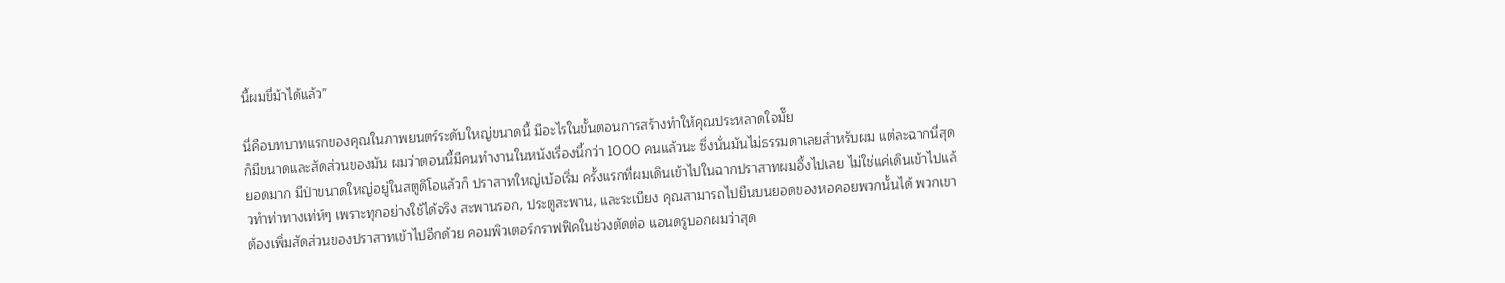นี้ผมขี่ม้าได้แล้ว”

นี่คือบทบาทแรกของคุณในภาพยนตร์ระดับใหญ่ขนาดนี้ มีอะไรในขั้นตอนการสร้างทำให้คุณประหลาดใจมั๊ย
ก็มีขนาดและสัดส่วนของมัน ผมว่าตอนนี้มีคนทำงานในหนังเรื่องนี้กว่า 1000 คนแล้วนะ ซึ่งนั่นมันไม่ธรรมดาเลยสำหรับผม แต่ละฉากนี่สุดยอดมาก มีป่าขนาดใหญ่อยู่ในสตูดิโอแล้วก็ ปราสาทใหญ่เบ้อเริ่ม ครั้งแรกที่ผมเดินเข้าไปในฉากปราสาทผมอึ้งไปเลย ไม่ใช่แค่เดินเข้าไปแล้วทำท่าทางเท่ห์ๆ เพราะทุกอย่างใช้ได้จริง สะพานรอก, ประตูสะพาน, และระเบียง คุณสามารถไปยืนบนยอดของหอคอยพวกนั้นได้ พวกเขาต้องเพิ่มสัดส่วนของปราสาทเข้าไปอีกด้วย คอมพิวเตอร์กราฟฟิคในช่วงตัดต่อ แอนดรูบอกผมว่าสุด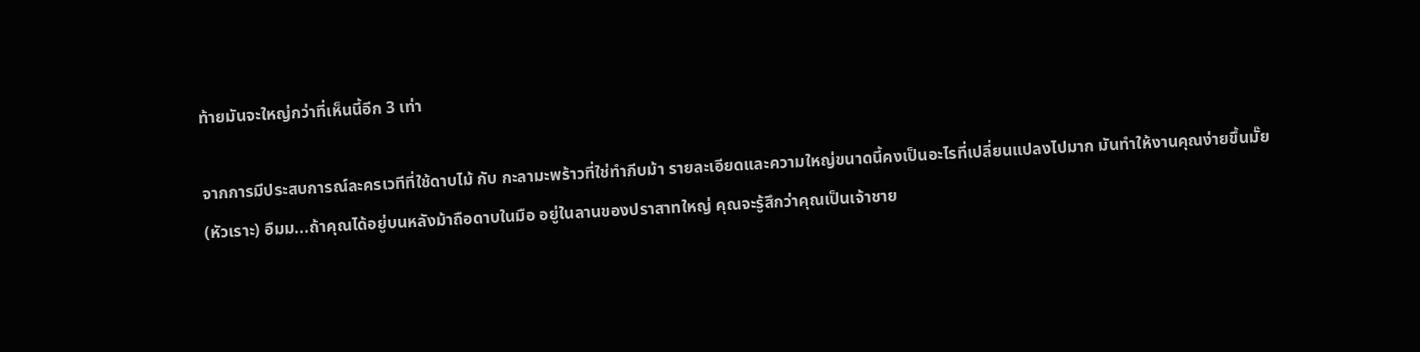ท้ายมันจะใหญ่กว่าที่เห็นนี้อีก 3 เท่า

จากการมีประสบการณ์ละครเวทีที่ใช้ดาบไม้ กับ กะลามะพร้าวที่ใช่ทำกีบม้า รายละเอียดและความใหญ่ขนาดนี้คงเป็นอะไรที่เปลี่ยนแปลงไปมาก มันทำให้งานคุณง่ายขึ้นมั๊ย
(หัวเราะ) อืมม...ถ้าคุณได้อยู่บนหลังม้าถือดาบในมือ อยู่ในลานของปราสาทใหญ่ คุณจะรู้สึกว่าคุณเป็นเจ้าชาย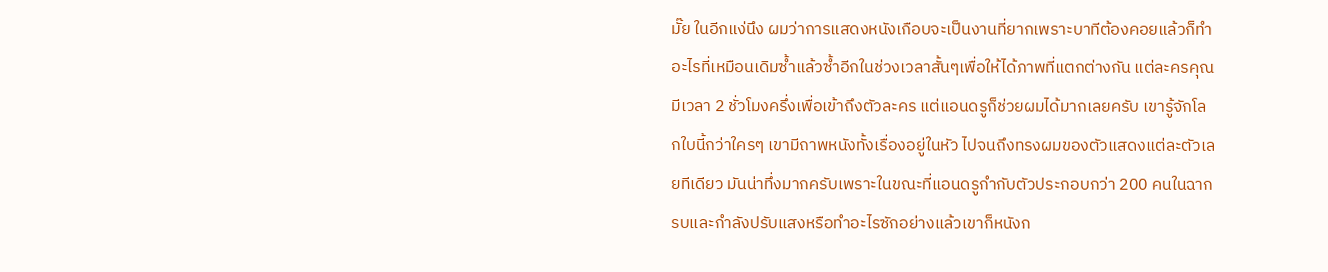มั๊ย ในอีกแง่นึง ผมว่าการแสดงหนังเกือบจะเป็นงานที่ยากเพราะบาทีต้องคอยแล้วก็ทำอะไรที่เหมือนเดิมซ้ำแล้วซ้ำอีกในช่วงเวลาสั้นๆเพื่อให้ได้ภาพที่แตกต่างกัน แต่ละครคุณมีเวลา 2 ชั่วโมงครึ่งเพื่อเข้าถึงตัวละคร แต่แอนดรูก็ช่วยผมได้มากเลยครับ เขารู้จักโลกใบนี้กว่าใครๆ เขามีถาพหนังทั้งเรื่องอยู่ในหัว ไปจนถึงทรงผมของตัวแสดงแต่ละตัวเลยทีเดียว มันน่าทึ่งมากครับเพราะในขณะที่แอนดรูกำกับตัวประกอบกว่า 200 คนในฉากรบและกำลังปรับแสงหรือทำอะไรซักอย่างแล้วเขาก็หนังก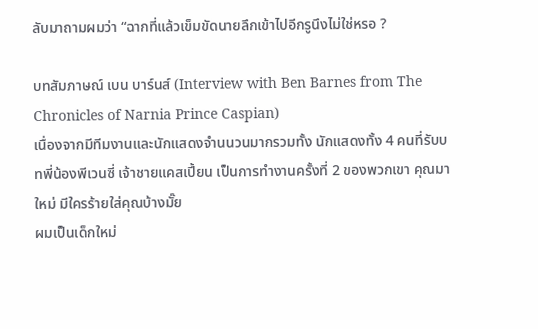ลับมาถามผมว่า “ฉากที่แล้วเข็มขัดนายลึกเข้าไปอีกรูนึงไม่ใช่หรอ ?

บทสัมภาษณ์ เบน บาร์นส์ (Interview with Ben Barnes from The Chronicles of Narnia Prince Caspian)
เนื่องจากมีทีมงานและนักแสดงจำนนวนมากรวมทั้ง นักแสดงทั้ง 4 คนที่รับบทพี่น้องพีเวนซี่ เจ้าชายแคสเปี้ยน เป็นการทำงานครั้งที่ 2 ของพวกเขา คุณมาใหม่ มีใครร้ายใส่คุณบ้างมั๊ย
ผมเป็นเด็กใหม่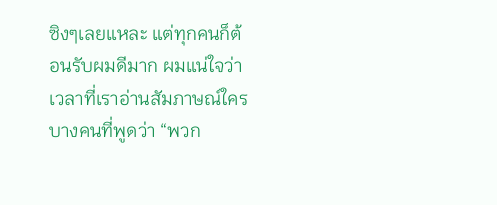ซิงๆเลยแหละ แต่ทุกคนก็ต้อนรับผมดีมาก ผมแน่ใจว่าเวลาที่เราอ่านสัมภาษณ์ใครบางคนที่พูดว่า “พวก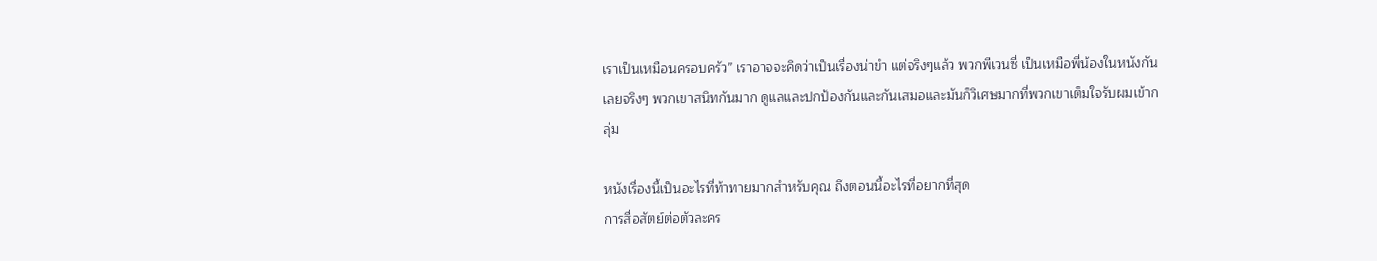เราเป็นเหมือนครอบครัว” เราอาจจะคิดว่าเป็นเรื่องน่าขำ แต่จริงๆแล้ว พวกพีเวนซี่ เป็นเหมือพี่น้องในหนังกันเลยจริงๆ พวกเขาสนิทกันมาก ดูแลและปกป้องกันและกันเสมอและมันก็วิเศษมากที่พวกเขาเต็มใจรับผมเข้ากลุ่ม

หนังเรื่องนี้เป็นอะไรที่ท้าทายมากสำหรับคุณ ถึงตอนนี้อะไรที่อยากที่สุด
การสื่อสัตย์ต่อตัวละคร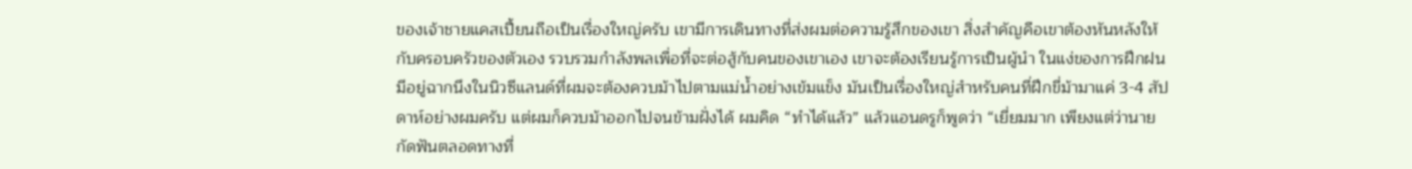ของเจ้าชายแคสเปี้ยนถือเป็นเรื่องใหญ่ครับ เขามีการเดินทางที่ส่งผมต่อความรู้สึกของเขา สิ่งสำคัญคือเขาต้องหันหลังให้กับครอบครัวของตัวเอง รวบรวมกำลังพลเพื่อที่จะต่อสู้กับคนของเขาเอง เขาจะต้องเรียนรู้การเป็นผู้นำ ในแง่ของการฝึกฝน มีอยู่ฉากนึงในนิวซีแลนด์ที่ผมจะต้องควบม้าไปตามแม่น้ำอย่างเข้มแข็ง มันเป็นเรื่องใหญ่สำหรับคนที่ฝึกขี่ม้ามาแค่ 3-4 สัปดาห์อย่างผมครับ แต่ผมก็ควบม้าออกไปจนข้ามฝั่งได้ ผมคิด “ทำได้แล้ว” แล้วแอนดรูก็พูดว่า “เยี่ยมมาก เพียงแต่ว่านายกัดฟันตลอดทางที่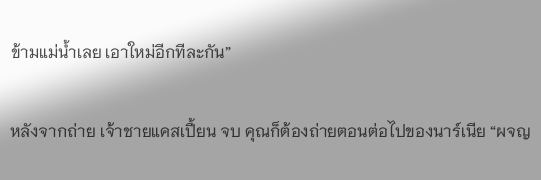ข้ามแม่น้ำเลย เอาใหม่อีกทีละกัน”

หลังจากถ่าย เจ้าชายแคสเปี้ยน จบ คุณก็ต้องถ่ายตอนต่อไปของนาร์เนีย “ผจญ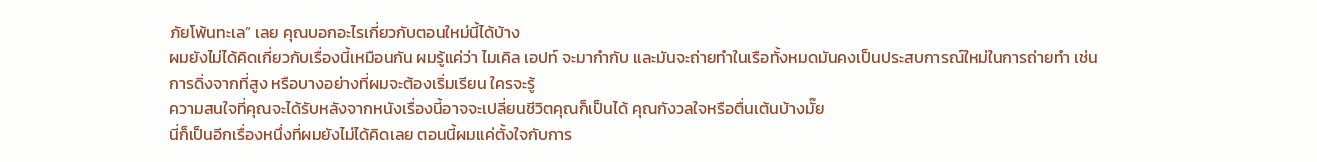ภัยโพ้นทะเล” เลย คุณบอกอะไรเกี่ยวกับตอนใหม่นี้ได้บ้าง
ผมยังไม่ได้คิดเกี่ยวกับเรื่องนี้เหมือนกัน ผมรู้แค่ว่า ไมเคิล เอปท์ จะมากำกับ และมันจะถ่ายทำในเรือทั้งหมดมันคงเป็นประสบการณ์ใหม่ในการถ่ายทำ เช่น การดิ่งจากที่สูง หรือบางอย่างที่ผมจะต้องเริ่มเรียน ใครจะรู้
ความสนใจที่คุณจะได้รับหลังจากหนังเรื่องนี้อาจจะเปลี่ยนชีวิตคุณก็เป็นได้ คุณกังวลใจหรือตื่นเต้นบ้างมั๊ย
นี่ก็เป็นอีกเรื่องหนึ่งที่ผมยังไม่ได้คิดเลย ตอนนี้ผมแค่ตั้งใจกับการ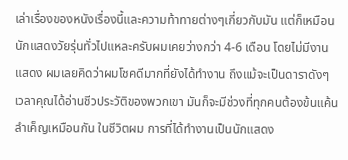เล่าเรื่องของหนังเรื่องนี้และความท้าทายต่างๆเกี่ยวกับมัน แต่ก็เหมือนนักแสดงวัยรุ่นทั่วไปแหละครับผมเคยว่างกว่า 4-6 เดือน โดยไม่มีงานแสดง ผมเลยคิดว่าผมโชคดีมากที่ยังได้ทำงาน ถึงแม้จะเป็นดาราดังๆ เวลาคุณได้อ่านชีวประวัติของพวกเขา มันก็จะมีช่วงที่ทุกคนต้องข้นแค้นลำเค็ญเหมือนกัน ในชีวิตผม การที่ได้ทำงานเป็นนักแสดง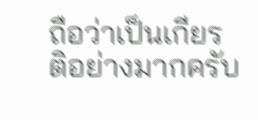ถือว่าเป็นเกียรติอย่างมากครับ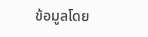ข้อมูลโดย